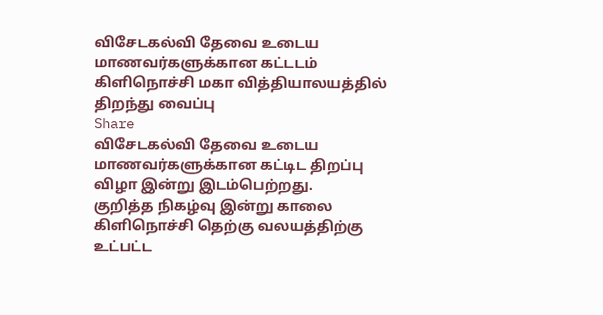விசேடகல்வி தேவை உடைய மாணவர்களுக்கான கட்டடம் கிளிநொச்சி மகா வித்தியாலயத்தில் திறந்து வைப்பு
Share
விசேடகல்வி தேவை உடைய மாணவர்களுக்கான கட்டிட திறப்பு விழா இன்று இடம்பெற்றது.
குறித்த நிகழ்வு இன்று காலை கிளிநொச்சி தெற்கு வலயத்திற்கு உட்பட்ட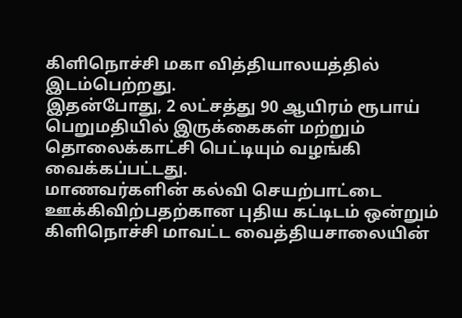கிளிநொச்சி மகா வித்தியாலயத்தில் இடம்பெற்றது.
இதன்போது, 2 லட்சத்து 90 ஆயிரம் ரூபாய் பெறுமதியில் இருக்கைகள் மற்றும் தொலைக்காட்சி பெட்டியும் வழங்கி வைக்கப்பட்டது.
மாணவர்களின் கல்வி செயற்பாட்டை ஊக்கிவிற்பதற்கான புதிய கட்டிடம் ஒன்றும் கிளிநொச்சி மாவட்ட வைத்தியசாலையின்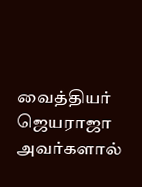வைத்தியர் ஜெயராஜா அவர்களால்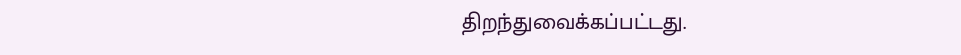திறந்துவைக்கப்பட்டது.